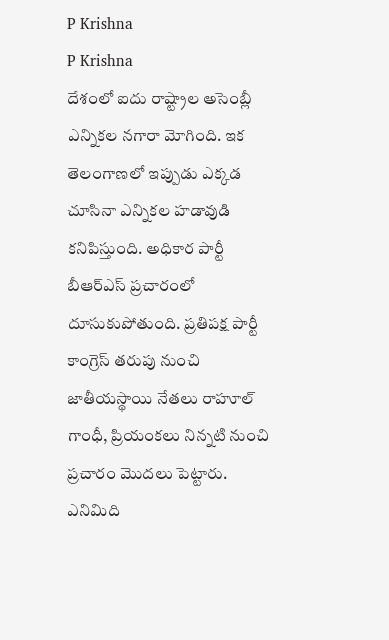P Krishna
P Krishna
దేశంలో ఐదు రాష్ట్రాల అసెంబ్లీ ఎన్నికల నగారా మోగింది. ఇక తెలంగాణలో ఇప్పుడు ఎక్కడ చూసినా ఎన్నికల హడావుడి కనిపిస్తుంది. అధికార పార్టీ బీఆర్ఎస్ ప్రచారంలో దూసుకుపోతుంది. ప్రతిపక్ష పార్టీ కాంగ్రెస్ తరుపు నుంచి జాతీయస్థాయి నేతలు రాహూల్ గాంధీ, ప్రియంకలు నిన్నటి నుంచి ప్రచారం మొదలు పెట్టారు. ఎనిమిది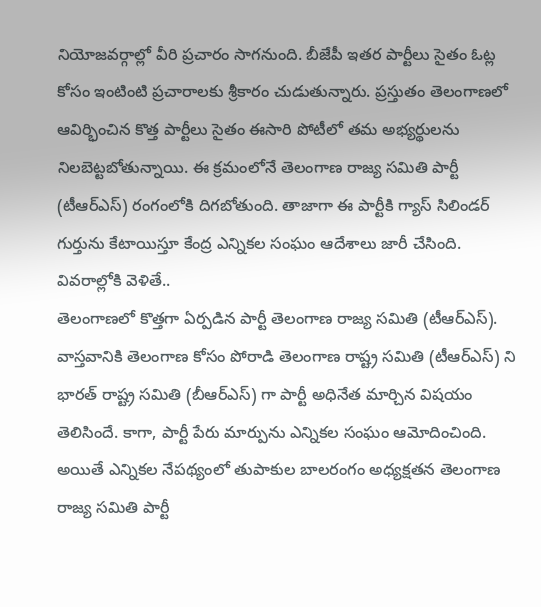నియోజవర్గాల్లో వీరి ప్రచారం సాగనుంది. బీజేపీ ఇతర పార్టీలు సైతం ఓట్ల కోసం ఇంటింటి ప్రచారాలకు శ్రీకారం చుడుతున్నారు. ప్రస్తుతం తెలంగాణలో ఆవిర్భించిన కొత్త పార్టీలు సైతం ఈసారి పోటీలో తమ అభ్యర్థులను నిలబెట్టబోతున్నాయి. ఈ క్రమంలోనే తెలంగాణ రాజ్య సమితి పార్టీ (టీఆర్ఎస్) రంగంలోకి దిగబోతుంది. తాజాగా ఈ పార్టీకి గ్యాస్ సిలిండర్ గుర్తును కేటాయిస్తూ కేంద్ర ఎన్నికల సంఘం ఆదేశాలు జారీ చేసింది. వివరాల్లోకి వెళితే..
తెలంగాణలో కొత్తగా ఏర్పడిన పార్టీ తెలంగాణ రాజ్య సమితి (టీఆర్ఎస్). వాస్తవానికి తెలంగాణ కోసం పోరాడి తెలంగాణ రాష్ట్ర సమితి (టీఆర్ఎస్) ని భారత్ రాష్ట్ర సమితి (బీఆర్ఎస్) గా పార్టీ అధినేత మార్చిన విషయం తెలిసిందే. కాగా, పార్టీ పేరు మార్పును ఎన్నికల సంఘం ఆమోదించింది. అయితే ఎన్నికల నేపథ్యంలో తుపాకుల బాలరంగం అధ్యక్షతన తెలంగాణ రాజ్య సమితి పార్టీ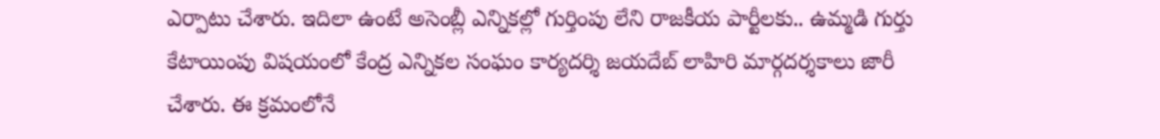ఎర్పాటు చేశారు. ఇదిలా ఉంటే అసెంబ్లీ ఎన్నికల్లో గుర్తింపు లేని రాజకీయ పార్టీలకు.. ఉమ్మడి గుర్తు కేటాయింపు విషయంలో కేంద్ర ఎన్నికల సంఘం కార్యదర్శి జయదేబ్ లాహిరి మార్గదర్శకాలు జారీ చేశారు. ఈ క్రమంలోనే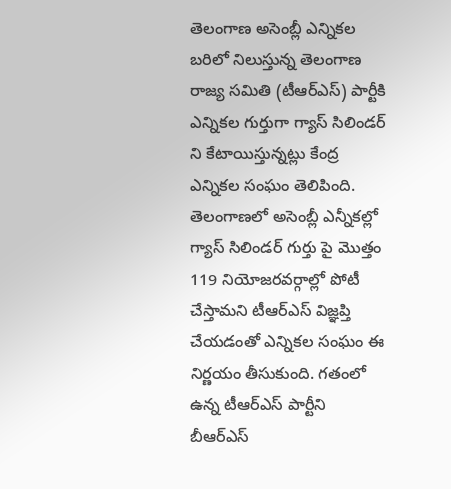తెలంగాణ అసెంబ్లీ ఎన్నికల బరిలో నిలుస్తున్న తెలంగాణ రాజ్య సమితి (టీఆర్ఎస్) పార్టీకి ఎన్నికల గుర్తుగా గ్యాస్ సిలిండర్ ని కేటాయిస్తున్నట్లు కేంద్ర ఎన్నికల సంఘం తెలిపింది.
తెలంగాణలో అసెంబ్లీ ఎన్నీకల్లో గ్యాస్ సిలిండర్ గుర్తు పై మొత్తం 119 నియోజరవర్గాల్లో పోటీ చేస్తామని టీఆర్ఎస్ విజ్ఞప్తి చేయడంతో ఎన్నికల సంఘం ఈ నిర్ణయం తీసుకుంది. గతంలో ఉన్న టీఆర్ఎస్ పార్టీని బీఆర్ఎస్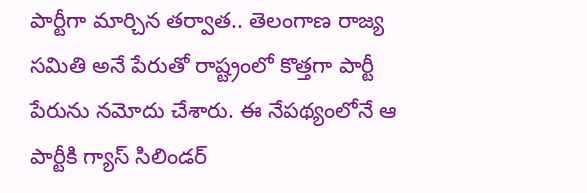పార్టీగా మార్చిన తర్వాత.. తెలంగాణ రాజ్య సమితి అనే పేరుతో రాష్ట్రంలో కొత్తగా పార్టీ పేరును నమోదు చేశారు. ఈ నేపథ్యంలోనే ఆ పార్టీకి గ్యాస్ సిలిండర్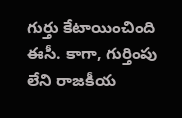గుర్తు కేటాయించింది ఈసీ. కాగా, గుర్తింపు లేని రాజకీయ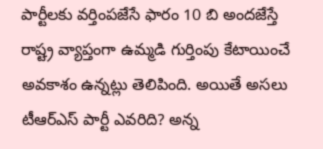పార్టీలకు వర్తింపజేసే ఫారం 10 బి అందజేస్తే రాష్ట్ర వ్యాప్తంగా ఉమ్మడి గుర్తింపు కేటాయించే అవకాశం ఉన్నట్లు తెలిపింది. అయితే అసలు టీఆర్ఎస్ పార్టీ ఎవరిది? అన్న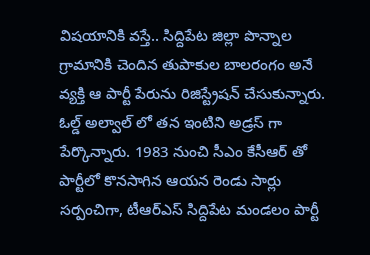విషయానికి వస్తే.. సిద్దిపేట జిల్లా పొన్నాల గ్రామానికి చెందిన తుపాకుల బాలరంగం అనే వ్యక్తి ఆ పార్టీ పేరును రిజిస్ట్రేషన్ చేసుకున్నారు. ఓల్డ్ అల్వాల్ లో తన ఇంటిని అడ్రస్ గా పేర్కొన్నారు. 1983 నుంచి సీఎం కేసీఆర్ తో పార్టీలో కొనసాగిన ఆయన రెండు సార్లు సర్పంచిగా, టీఆర్ఎస్ సిద్దిపేట మండలం పార్టీ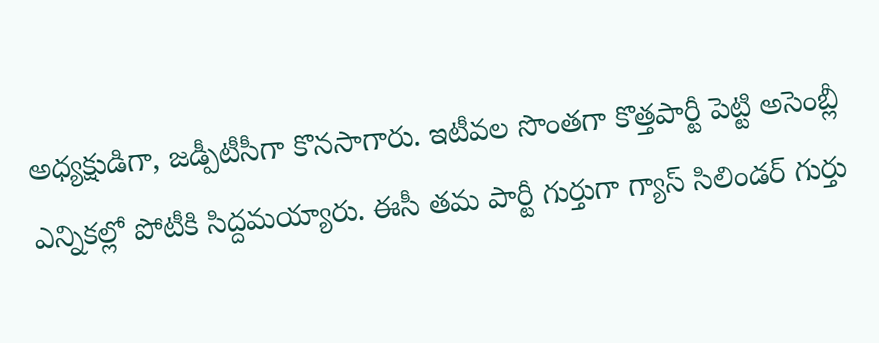అధ్యక్షుడిగా, జడ్పీటీసీగా కొనసాగారు. ఇటీవల సొంతగా కొత్తపార్టీ పెట్టి అసెంబ్లీ ఎన్నికల్లో పోటీకి సిద్దమయ్యారు. ఈసీ తమ పార్టీ గుర్తుగా గ్యాస్ సిలిండర్ గుర్తు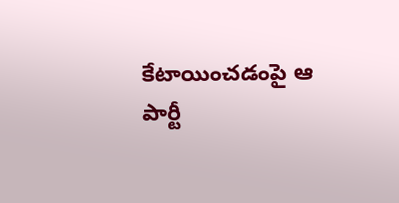కేటాయించడంపై ఆ పార్టీ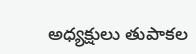అధ్యక్షులు తుపాకల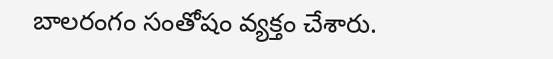బాలరంగం సంతోషం వ్యక్తం చేశారు.